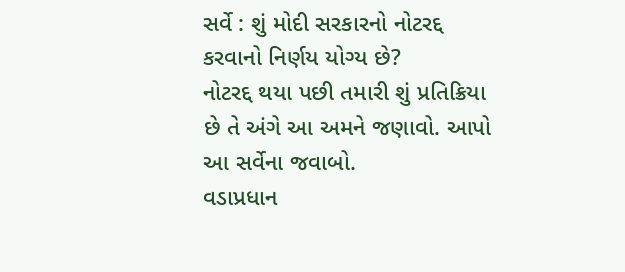સર્વે : શું મોદી સરકારનો નોટરદ્દ કરવાનો નિર્ણય યોગ્ય છે?
નોટરદ્દ થયા પછી તમારી શું પ્રતિક્રિયા છે તે અંગે આ અમને જણાવો. આપો આ સર્વેના જવાબો.
વડાપ્રધાન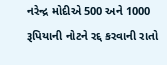નરેન્દ્ર મોદીએ 500 અને 1000 રૂપિયાની નોટને રદ્દ કરવાની રાતો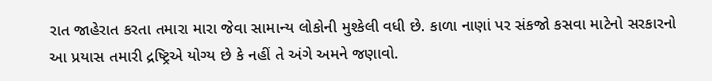રાત જાહેરાત કરતા તમારા મારા જેવા સામાન્ય લોકોની મુશ્કેલી વધી છે. કાળા નાણાં પર સંકજો કસવા માટેનો સરકારનો આ પ્રયાસ તમારી દ્રષ્ટ્રિએ યોગ્ય છે કે નહીં તે અંગે અમને જણાવો.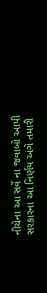નીચેના આ સર્વે ના જવાબો આપી સરકારના આ નિર્ણય અંગે તમારી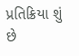પ્રતિક્રિયા શું છે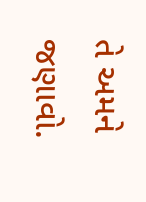તે અમને જણાવો.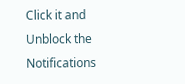Click it and Unblock the Notifications